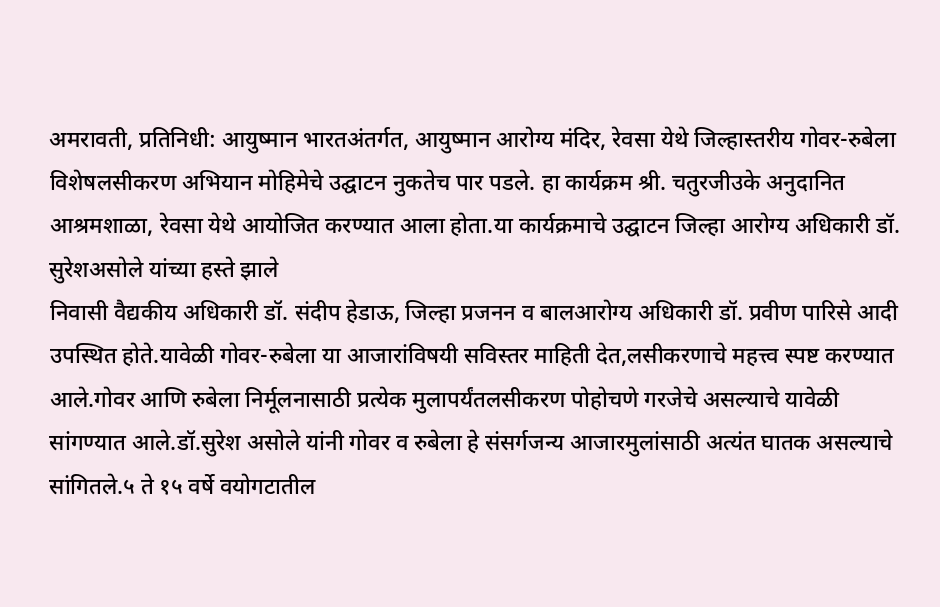अमरावती, प्रतिनिधी: आयुष्मान भारतअंतर्गत, आयुष्मान आरोग्य मंदिर, रेवसा येथे जिल्हास्तरीय गोवर-रुबेला विशेषलसीकरण अभियान मोहिमेचे उद्घाटन नुकतेच पार पडले. हा कार्यक्रम श्री. चतुरजीउके अनुदानित आश्रमशाळा, रेवसा येथे आयोजित करण्यात आला होता.या कार्यक्रमाचे उद्घाटन जिल्हा आरोग्य अधिकारी डॉ. सुरेशअसोले यांच्या हस्ते झाले
निवासी वैद्यकीय अधिकारी डॉ. संदीप हेडाऊ, जिल्हा प्रजनन व बालआरोग्य अधिकारी डॉ. प्रवीण पारिसे आदी उपस्थित होते.यावेळी गोवर-रुबेला या आजारांविषयी सविस्तर माहिती देत,लसीकरणाचे महत्त्व स्पष्ट करण्यात आले.गोवर आणि रुबेला निर्मूलनासाठी प्रत्येक मुलापर्यंतलसीकरण पोहोचणे गरजेचे असल्याचे यावेळी सांगण्यात आले.डॉ.सुरेश असोले यांनी गोवर व रुबेला हे संसर्गजन्य आजारमुलांसाठी अत्यंत घातक असल्याचे सांगितले.५ ते १५ वर्षे वयोगटातील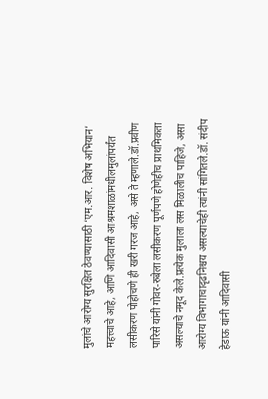मुलांचे आरोग्य सुरक्षित ठेवण्यासाठी ‘एम.आर. विशेष अभियान’ महत्त्वाचे आहे, आणि आदिवासी आश्रमशाळांमधीलमुलांपर्यंत लसीकरण पोहोचणे ही खरी गरज आहे, असे ते म्हणाले.डॉ.प्रवीण पारिसे यांनी गोवर-रुबेला लसीकरण पूर्णपणे होणेहीच प्राथमिकता असल्याचे नमूद केले.प्रत्येक मुलाला लस मिळालीच पाहिजे, असा आरोग्य विभागाचादृढनिश्चय असल्याचेही त्यांनी सांगितले.डॉ. संदीप हेडाऊ यांनी आदिवासी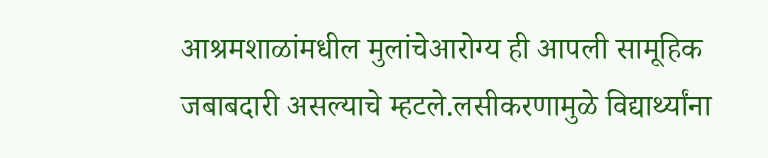आश्रमशाळांमधील मुलांचेआरोग्य ही आपली सामूहिक जबाबदारी असल्याचे म्हटले.लसीकरणामुळे विद्यार्थ्यांना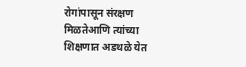रोगांपासून संरक्षण मिळतेआणि त्यांच्या शिक्षणात अडथळे येत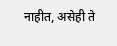नाहीत, असेही ते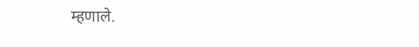म्हणाले.